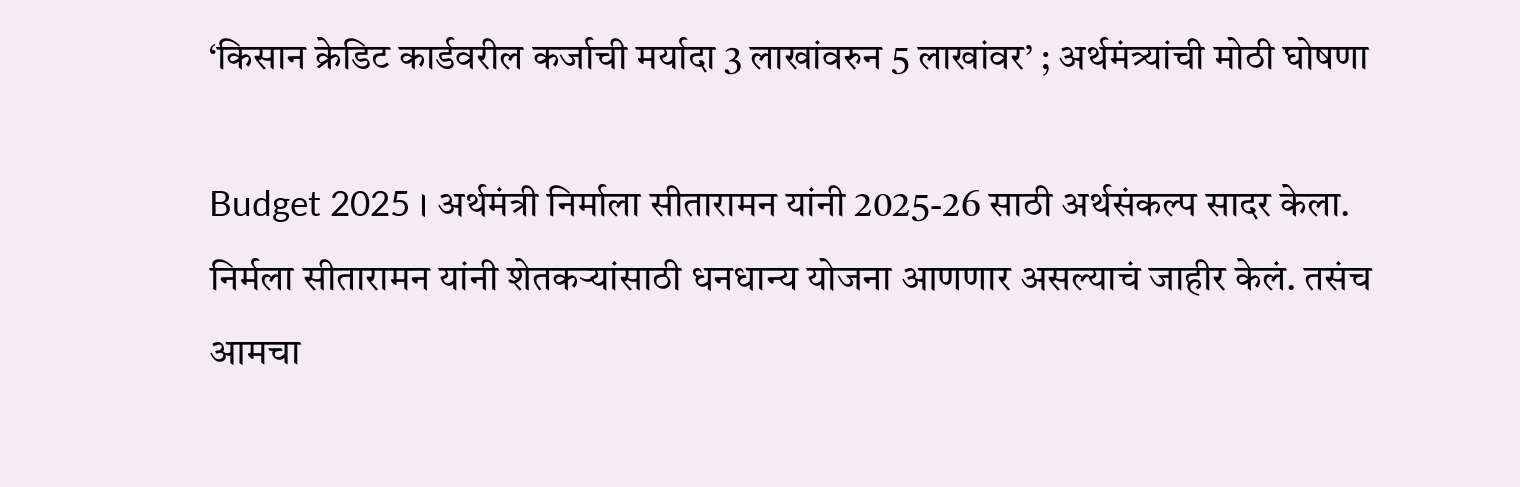‘किसान क्रेडिट कार्डवरील कर्जाची मर्यादा 3 लाखांवरुन 5 लाखांवर’ ; अर्थमंत्र्यांची मोठी घोषणा

Budget 2025 । अर्थमंत्री निर्माला सीतारामन यांनी 2025-26 साठी अर्थसंकल्प सादर केला. निर्मला सीतारामन यांनी शेतकऱ्यांसाठी धनधान्य योजना आणणार असल्याचं जाहीर केलं. तसंच आमचा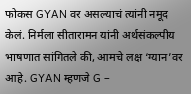फोकस GYAN वर असल्याचं त्यांनी नमूद केलं. निर्मला सीतारामन यांनी अर्थसंकल्पीय भाषणात सांगितले की, आमचे लक्ष ‘ग्यान’वर आहे. GYAN म्हणजे G –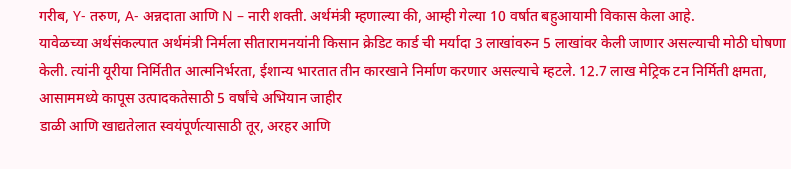गरीब, Y- तरुण, A- अन्नदाता आणि N – नारी शक्ती. अर्थमंत्री म्हणाल्या की, आम्ही गेल्या 10 वर्षात बहुआयामी विकास केला आहे.
यावेळच्या अर्थसंकल्पात अर्थमंत्री निर्मला सीतारामनयांनी किसान क्रेडिट कार्ड ची मर्यादा 3 लाखांवरुन 5 लाखांवर केली जाणार असल्याची मोठी घोषणा केली. त्यांनी यूरीया निर्मितीत आत्मनिर्भरता, ईशान्य भारतात तीन कारखाने निर्माण करणार असल्याचे म्हटले. 12.7 लाख मेट्रिक टन निर्मिती क्षमता, आसाममध्ये कापूस उत्पादकतेसाठी 5 वर्षांचे अभियान जाहीर
डाळी आणि खाद्यतेलात स्वयंपूर्णत्यासाठी तूर, अरहर आणि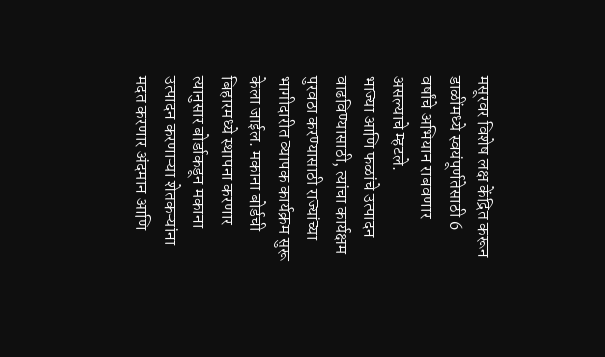मसूरवर विशेष लक्ष केंद्रित करून डाळींमध्ये स्वयंपूर्णतेसाठी 6 वर्षांचे अभियान राबवणार असल्याचे म्हटले.
भाज्या आणि फळांचे उत्पादन वाढविण्यासाठी, त्यांचा कार्यक्षम पुरवठा करण्यासाठी राज्यांच्या भागीदारीत व्यापक कार्यक्रम सुरू केला जाईल. मकाना बोर्डची बिहारमध्ये स्थापना करणार त्यानुसार बोर्डाकडून मकाना उत्पादन करणाऱ्या शेतकऱ्यांना मदत करणार अंदमान आणि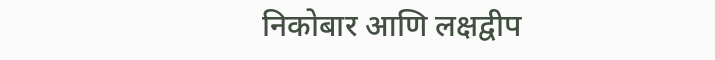निकोबार आणि लक्षद्वीप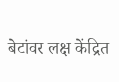बेटांवर लक्ष केंद्रित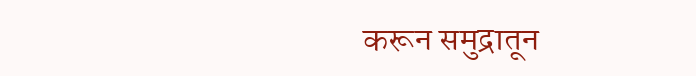करून समुद्रातून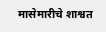मासेमारीचे शाश्वत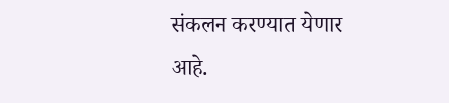संकलन करण्यात येणार आहे.